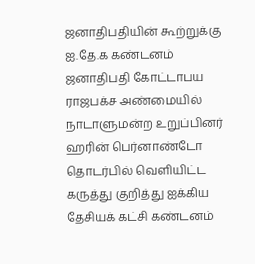ஜனாதிபதியின் கூற்றுக்கு ஐ.தே.க கண்டனம்
ஜனாதிபதி கோட்டாபய ராஜபக்ச அண்மையில் நாடாளுமன்ற உறுப்பினர் ஹரின் பெர்னாண்டோ தொடர்பில் வெளியிட்ட கருத்து குறித்து ஐக்கிய தேசியக் கட்சி கண்டனம்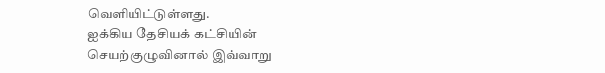வெளியிட்டுள்ளது.
ஐக்கிய தேசியக் கட்சியின் செயற்குழுவினால் இவ்வாறு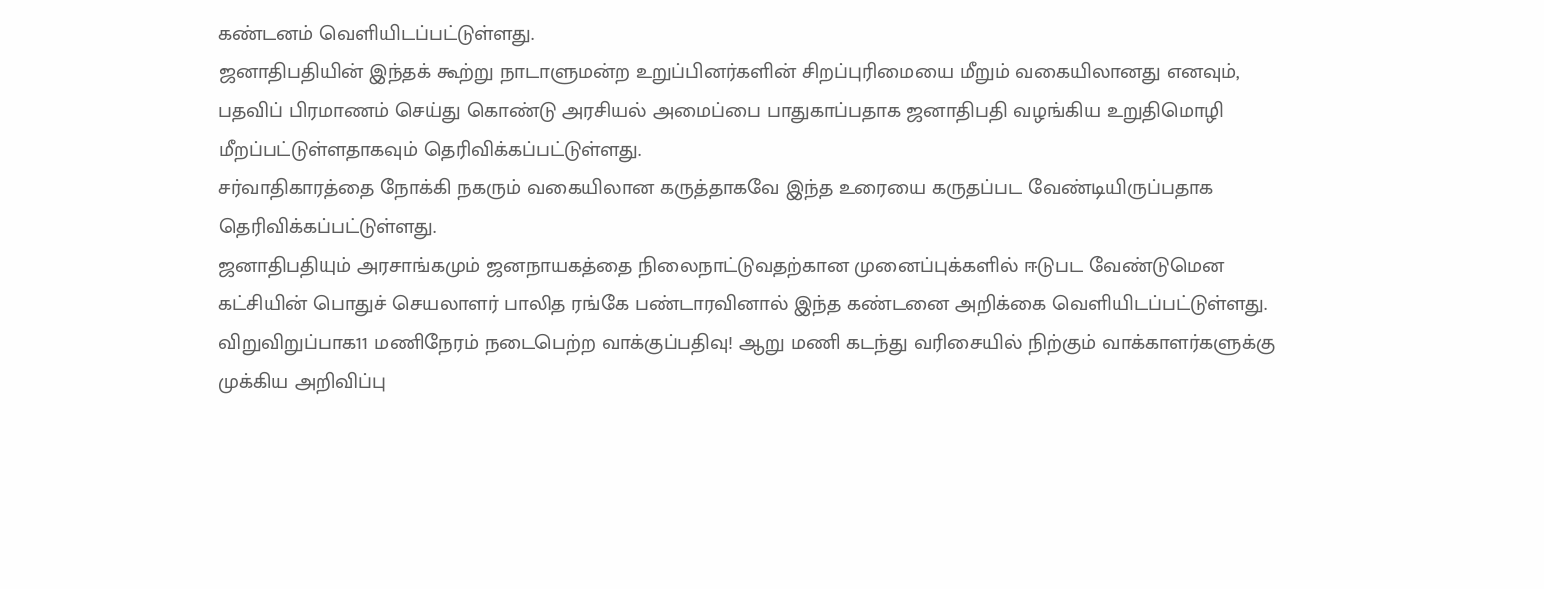கண்டனம் வெளியிடப்பட்டுள்ளது.
ஜனாதிபதியின் இந்தக் கூற்று நாடாளுமன்ற உறுப்பினர்களின் சிறப்புரிமையை மீறும் வகையிலானது எனவும், பதவிப் பிரமாணம் செய்து கொண்டு அரசியல் அமைப்பை பாதுகாப்பதாக ஜனாதிபதி வழங்கிய உறுதிமொழி மீறப்பட்டுள்ளதாகவும் தெரிவிக்கப்பட்டுள்ளது.
சர்வாதிகாரத்தை நோக்கி நகரும் வகையிலான கருத்தாகவே இந்த உரையை கருதப்பட வேண்டியிருப்பதாக தெரிவிக்கப்பட்டுள்ளது.
ஜனாதிபதியும் அரசாங்கமும் ஜனநாயகத்தை நிலைநாட்டுவதற்கான முனைப்புக்களில் ஈடுபட வேண்டுமென கட்சியின் பொதுச் செயலாளர் பாலித ரங்கே பண்டாரவினால் இந்த கண்டனை அறிக்கை வெளியிடப்பட்டுள்ளது.
விறுவிறுப்பாக11 மணிநேரம் நடைபெற்ற வாக்குப்பதிவு! ஆறு மணி கடந்து வரிசையில் நிற்கும் வாக்காளர்களுக்கு முக்கிய அறிவிப்பு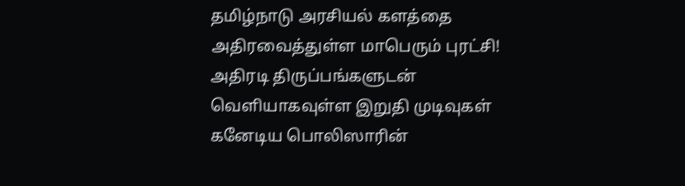தமிழ்நாடு அரசியல் களத்தை அதிரவைத்துள்ள மாபெரும் புரட்சி! அதிரடி திருப்பங்களுடன் வெளியாகவுள்ள இறுதி முடிவுகள்
கனேடிய பொலிஸாரின்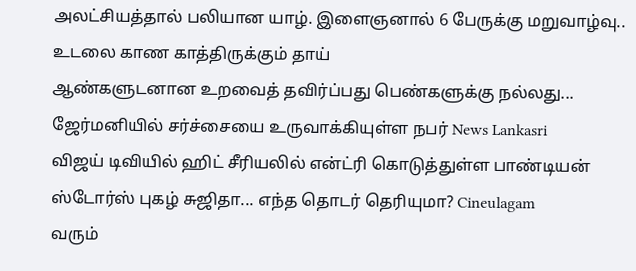அலட்சியத்தால் பலியான யாழ். இளைஞனால் 6 பேருக்கு மறுவாழ்வு.. உடலை காண காத்திருக்கும் தாய்
ஆண்களுடனான உறவைத் தவிர்ப்பது பெண்களுக்கு நல்லது... ஜேர்மனியில் சர்ச்சையை உருவாக்கியுள்ள நபர் News Lankasri
விஜய் டிவியில் ஹிட் சீரியலில் என்ட்ரி கொடுத்துள்ள பாண்டியன் ஸ்டோர்ஸ் புகழ் சுஜிதா... எந்த தொடர் தெரியுமா? Cineulagam
வரும்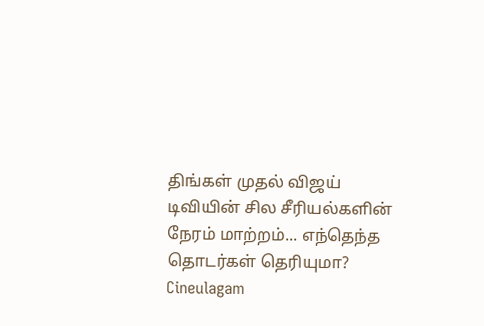திங்கள் முதல் விஜய் டிவியின் சில சீரியல்களின் நேரம் மாற்றம்... எந்தெந்த தொடர்கள் தெரியுமா? Cineulagam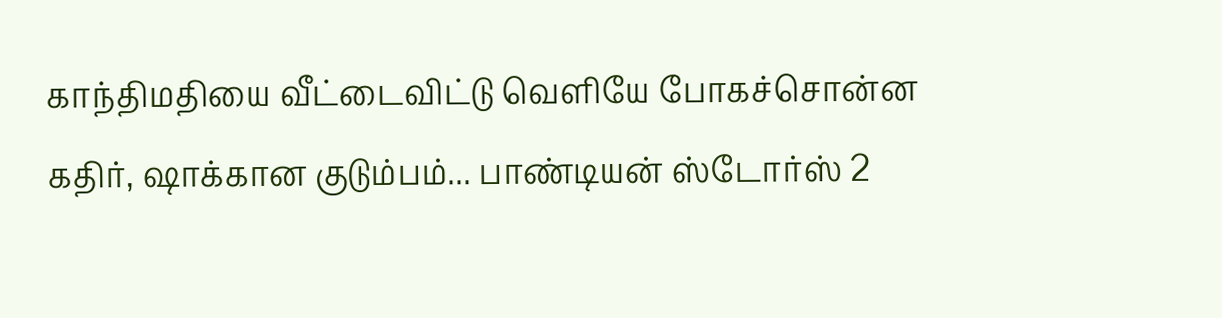காந்திமதியை வீட்டைவிட்டு வெளியே போகச்சொன்ன கதிர், ஷாக்கான குடும்பம்... பாண்டியன் ஸ்டோர்ஸ் 2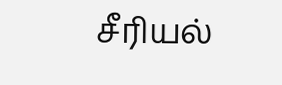சீரியல்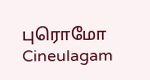புரொமோ Cineulagam